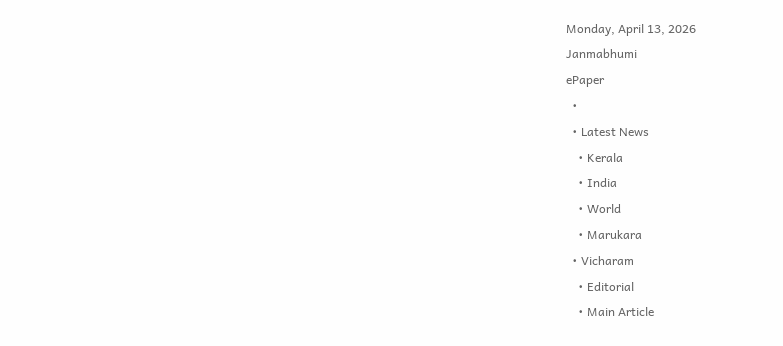Monday, April 13, 2026
Janmabhumi
ePaper
  •
  • Latest News
    • Kerala
    • India
    • World
    • Marukara
  • Vicharam
    • Editorial
    • Main Article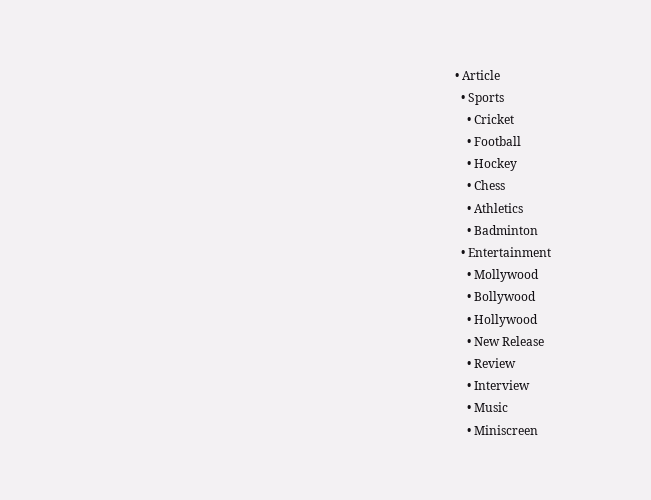• Article
  • Sports
    • Cricket
    • Football
    • Hockey
    • Chess
    • Athletics
    • Badminton
  • Entertainment
    • Mollywood
    • Bollywood
    • Hollywood
    • New Release
    • Review
    • Interview
    • Music
    • Miniscreen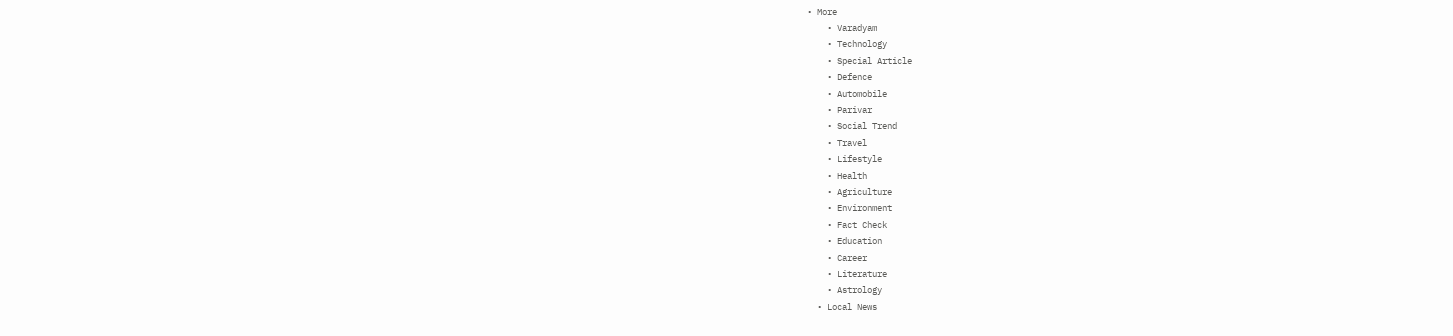• More
    • Varadyam
    • Technology
    • Special Article
    • Defence
    • Automobile
    • Parivar
    • Social Trend
    • Travel
    • Lifestyle
    • Health
    • Agriculture
    • Environment
    • Fact Check
    • Education
    • Career
    • Literature
    • Astrology
  • Local News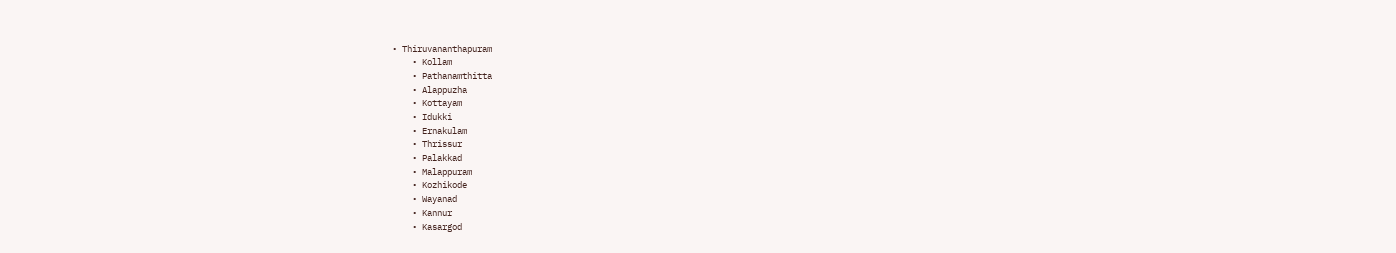• Thiruvananthapuram
    • Kollam
    • Pathanamthitta
    • Alappuzha
    • Kottayam
    • Idukki
    • Ernakulam
    • Thrissur
    • Palakkad
    • Malappuram
    • Kozhikode
    • Wayanad
    • Kannur
    • Kasargod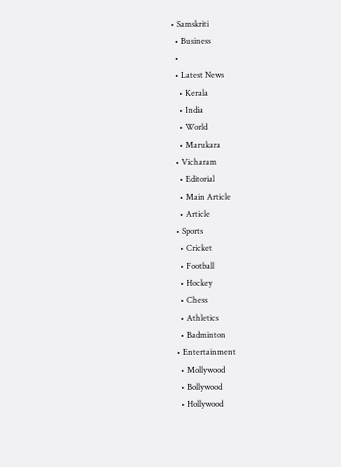• Samskriti
  • Business
  •
  • Latest News
    • Kerala
    • India
    • World
    • Marukara
  • Vicharam
    • Editorial
    • Main Article
    • Article
  • Sports
    • Cricket
    • Football
    • Hockey
    • Chess
    • Athletics
    • Badminton
  • Entertainment
    • Mollywood
    • Bollywood
    • Hollywood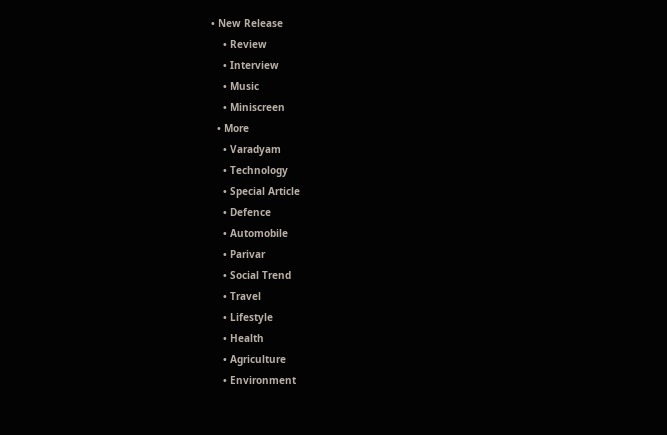• New Release
    • Review
    • Interview
    • Music
    • Miniscreen
  • More
    • Varadyam
    • Technology
    • Special Article
    • Defence
    • Automobile
    • Parivar
    • Social Trend
    • Travel
    • Lifestyle
    • Health
    • Agriculture
    • Environment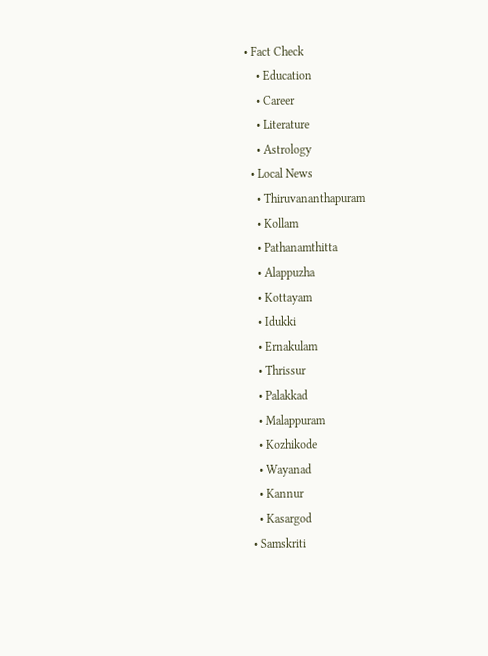• Fact Check
    • Education
    • Career
    • Literature
    • Astrology
  • Local News
    • Thiruvananthapuram
    • Kollam
    • Pathanamthitta
    • Alappuzha
    • Kottayam
    • Idukki
    • Ernakulam
    • Thrissur
    • Palakkad
    • Malappuram
    • Kozhikode
    • Wayanad
    • Kannur
    • Kasargod
  • Samskriti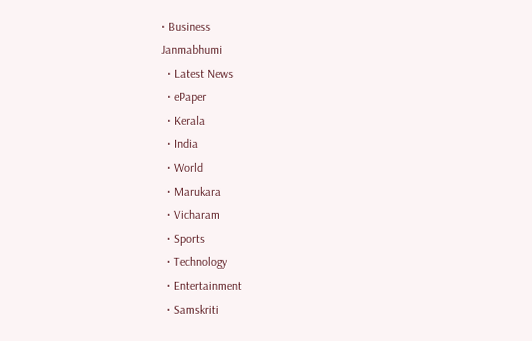• Business
Janmabhumi
  • Latest News
  • ePaper
  • Kerala
  • India
  • World
  • Marukara
  • Vicharam
  • Sports
  • Technology
  • Entertainment
  • Samskriti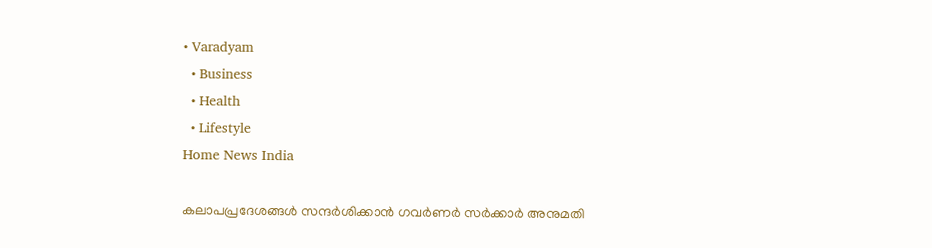• Varadyam
  • Business
  • Health
  • Lifestyle
Home News India

കലാപപ്രദേശങ്ങള്‍ സന്ദര്‍ശിക്കാന്‍ ഗവര്‍ണര്‍ സര്‍ക്കാര്‍ അനുമതി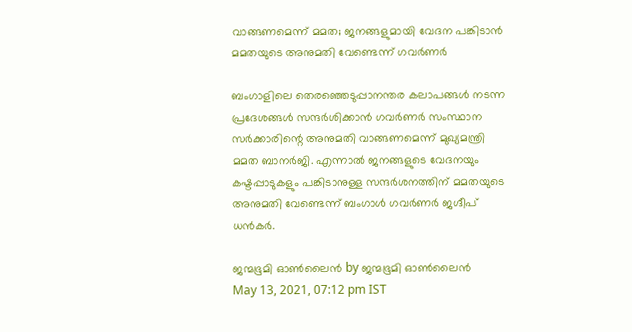വാങ്ങണമെന്ന് മമത; ജനങ്ങളുമായി വേദന പങ്കിടാന്‍ മമതയുടെ അനുമതി വേണ്ടെന്ന് ഗവര്‍ണര്‍

ബംഗാളിലെ തെരഞ്ഞെടുപ്പാനന്തര കലാപങ്ങള്‍ നടന്ന പ്രദേശങ്ങള്‍ സന്ദര്‍ശിക്കാന്‍ ഗവര്‍ണര്‍ സംസ്ഥാന സര്‍ക്കാരിന്റെ അനുമതി വാങ്ങണമെന്ന് മുഖ്യമന്ത്രി മമത ബാനര്‍ജി. എന്നാല്‍ ജനങ്ങളുടെ വേദനയും കഷ്ടപ്പാടുകളും പങ്കിടാനുള്ള സന്ദര്‍ശനത്തിന് മമതയുടെ അനുമതി വേണ്ടെന്ന് ബംഗാള്‍ ഗവര്‍ണര്‍ ജഗ്ദീപ് ധന്‍കര്‍.

ജന്മഭൂമി ഓണ്‍ലൈന്‍ by ജന്മഭൂമി ഓണ്‍ലൈന്‍
May 13, 2021, 07:12 pm IST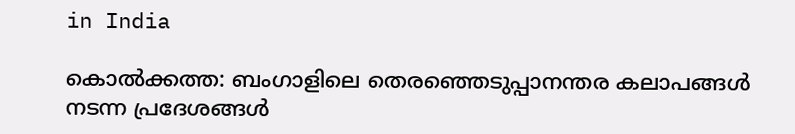in India

കൊല്‍ക്കത്ത: ബംഗാളിലെ തെരഞ്ഞെടുപ്പാനന്തര കലാപങ്ങള്‍ നടന്ന പ്രദേശങ്ങള്‍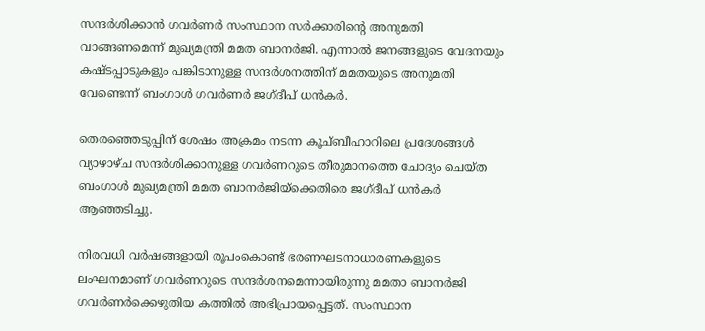സന്ദര്‍ശിക്കാന്‍ ഗവര്‍ണര്‍ സംസ്ഥാന സര്‍ക്കാരിന്റെ അനുമതി വാങ്ങണമെന്ന് മുഖ്യമന്ത്രി മമത ബാനര്‍ജി. എന്നാല്‍ ജനങ്ങളുടെ വേദനയും കഷ്ടപ്പാടുകളും പങ്കിടാനുള്ള സന്ദര്‍ശനത്തിന് മമതയുടെ അനുമതി വേണ്ടെന്ന് ബംഗാള്‍ ഗവര്‍ണര്‍ ജഗ്ദീപ് ധന്‍കര്‍.

തെരഞ്ഞെടുപ്പിന് ശേഷം അക്രമം നടന്ന കൂച്ബീഹാറിലെ പ്രദേശങ്ങള്‍ വ്യാഴാഴ്ച സന്ദര്‍ശിക്കാനുള്ള ഗവര്‍ണറുടെ തീരുമാനത്തെ ചോദ്യം ചെയ്ത ബംഗാള്‍ മുഖ്യമന്ത്രി മമത ബാനര്‍ജിയ്‌ക്കെതിരെ ജഗ്ദീപ് ധന്‍കര്‍ ആഞ്ഞടിച്ചു.

നിരവധി വര്‍ഷങ്ങളായി രൂപംകൊണ്ട് ഭരണഘടനാധാരണകളുടെ ലംഘനമാണ് ഗവര്‍ണറുടെ സന്ദര്‍ശനമെന്നായിരുന്നു മമതാ ബാനര്‍ജി ഗവര്‍ണര്‍ക്കെഴുതിയ കത്തില്‍ അഭിപ്രായപ്പെട്ടത്. സംസ്ഥാന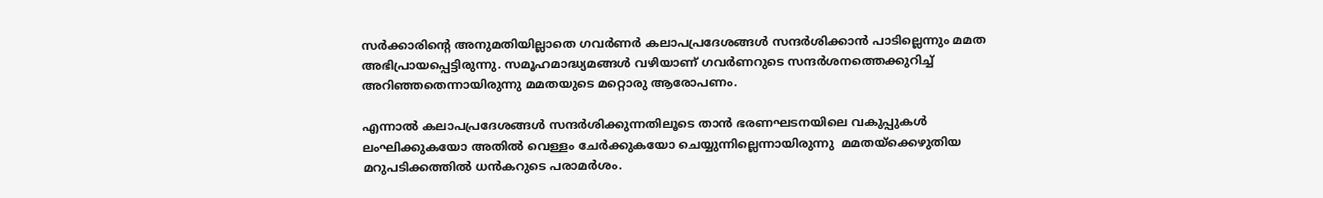സര്‍ക്കാരിന്റെ അനുമതിയില്ലാതെ ഗവര്‍ണര്‍ കലാപപ്രദേശങ്ങള്‍ സന്ദര്‍ശിക്കാന്‍ പാടില്ലെന്നും മമത അഭിപ്രായപ്പെട്ടിരുന്നു. സമൂഹമാദ്ധ്യമങ്ങൾ വഴിയാണ് ഗവർണറുടെ സന്ദർശനത്തെക്കുറിച്ച് അറിഞ്ഞതെന്നായിരുന്നു മമതയുടെ മറ്റൊരു ആരോപണം.

എന്നാല്‍ കലാപപ്രദേശങ്ങള്‍ സന്ദര്‍ശിക്കുന്നതിലൂടെ താന്‍ ഭരണഘടനയിലെ വകുപ്പുകള്‍ ലംഘിക്കുകയോ അതില്‍ വെള്ളം ചേര്‍ക്കുകയോ ചെയ്യുന്നില്ലെന്നായിരുന്നു  മമതയ്‌ക്കെഴുതിയ മറുപടിക്കത്തില്‍ ധന്‍കറുടെ പരാമര്‍ശം.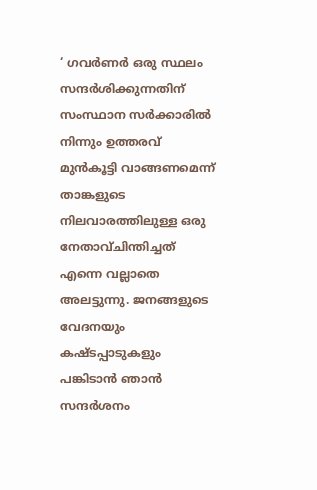‘ ഗവര്‍ണര്‍ ഒരു സ്ഥലം സന്ദര്‍ശിക്കുന്നതിന് സംസ്ഥാന സര്‍ക്കാരില്‍ നിന്നും ഉത്തരവ് മുന്‍കൂട്ടി വാങ്ങണമെന്ന് താങ്കളുടെ നിലവാരത്തിലുള്ള ഒരു നേതാവ്ചിന്തിച്ചത് എന്നെ വല്ലാതെ അലട്ടുന്നു. ജനങ്ങളുടെ വേദനയും കഷ്ടപ്പാടുകളും പങ്കിടാന്‍ ഞാന്‍ സന്ദര്‍ശനം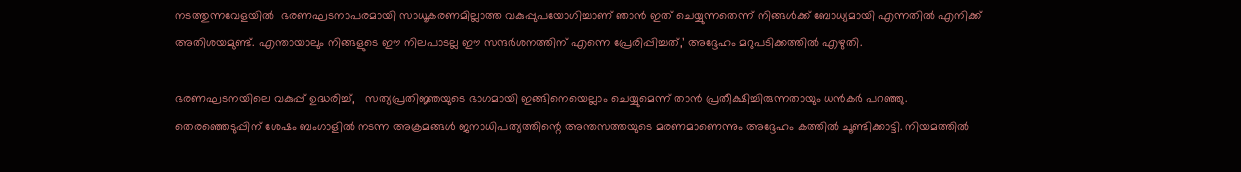നടത്തുന്നവേളയില്‍  ഭരണഘടനാപരമായി സാധൂകരണമില്ലാത്ത വകുപ്പുപയോഗിച്ചാണ് ഞാന്‍ ഇത് ചെയ്യുന്നതെന്ന് നിങ്ങള്‍ക്ക് ബോധ്യമായി എന്നതില്‍ എനിക്ക് അതിശയമുണ്ട്. എന്തായാലും നിങ്ങളുടെ ഈ നിലപാടല്ല ഈ സന്ദര്‍ശനത്തിന് എന്നെ പ്രേരിപ്പിച്ചത്,’ അദ്ദേഹം മറുപടിക്കത്തില്‍ എഴുതി.

ഭരണഘടനയിലെ വകുപ്പ് ഉദ്ധരിച്ച്,   സത്യപ്രതിജ്ഞയുടെ ഭാഗമായി ഇങ്ങിനെയെല്ലാം ചെയ്യുമെന്ന് താന്‍ പ്രതീക്ഷിച്ചിരുന്നതായും ധന്‍കര്‍ പറഞ്ഞു. തെരഞ്ഞെടുപ്പിന് ശേഷം ബംഗാളില്‍ നടന്ന അക്രമങ്ങള്‍ ജനാധിപത്യത്തിന്റെ അന്തസത്തയുടെ മരണമാണെന്നും അദ്ദേഹം കത്തില്‍ ചൂണ്ടിക്കാട്ടി. നിയമത്തില്‍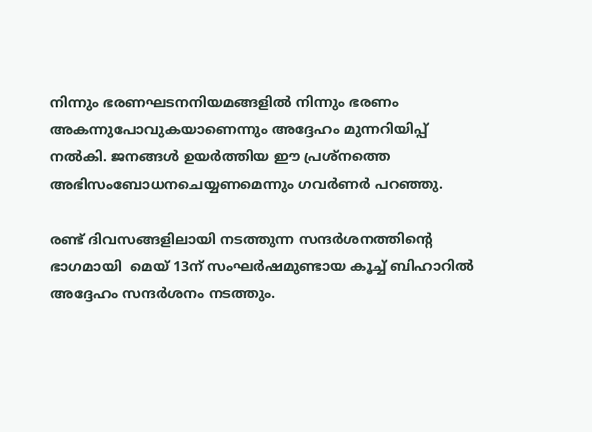നിന്നും ഭരണഘടനനിയമങ്ങളില്‍ നിന്നും ഭരണം അകന്നുപോവുകയാണെന്നും അദ്ദേഹം മുന്നറിയിപ്പ് നല്‍കി. ജനങ്ങള്‍ ഉയര്‍ത്തിയ ഈ പ്രശ്‌നത്തെ അഭിസംബോധനചെയ്യണമെന്നും ഗവര്‍ണര്‍ പറഞ്ഞു.

രണ്ട് ദിവസങ്ങളിലായി നടത്തുന്ന സന്ദര്‍ശനത്തിന്റെ ഭാഗമായി  മെയ് 13ന് സംഘർഷമുണ്ടായ കൂച്ച് ബിഹാറില്‍ അദ്ദേഹം സന്ദർശനം നടത്തും.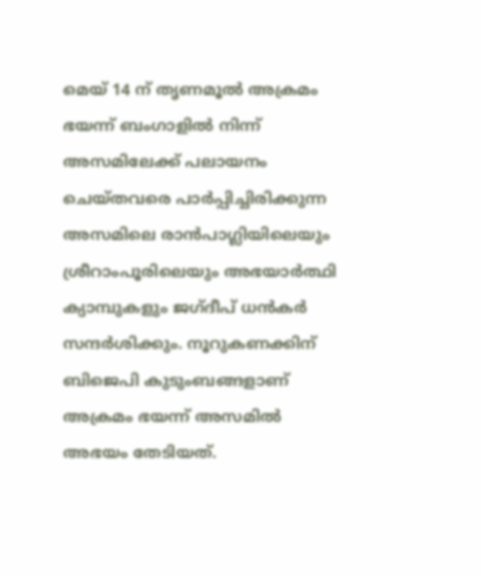മെയ് 14 ന് തൃണമൂൽ അക്രമം ഭയന്ന് ബംഗാളിൽ നിന്ന് അസമിലേക്ക് പലായനം ചെയ്തവരെ പാർപ്പിച്ചിരിക്കുന്ന അസമിലെ രാൻപാഗ്ലിയിലെയും ശ്രീറാംപൂരിലെയും അഭയാർത്ഥി ക്യാമ്പുകളും ജഗ്ദീപ് ധൻകർ സന്ദർശിക്കും. നൂറുകണക്കിന് ബിജെപി കുടുംബങ്ങളാണ് അക്രമം ഭയന്ന് അസമില്‍ അഭയം തേടിയത്.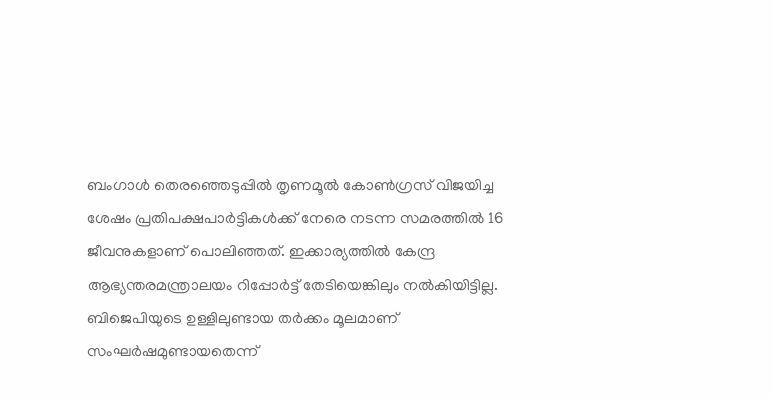ബംഗാള്‍ തെരഞ്ഞെടുപ്പില്‍ തൃണമൂല്‍ കോണ്‍ഗ്രസ് വിജയിച്ച ശേഷം പ്രതിപക്ഷപാര്‍ട്ടികള്‍ക്ക് നേരെ നടന്ന സമരത്തില്‍ 16 ജീവനുകളാണ് പൊലിഞ്ഞത്. ഇക്കാര്യത്തില്‍ കേന്ദ്ര ആഭ്യന്തരമന്ത്രാലയം റിപ്പോര്‍ട്ട് തേടിയെങ്കിലും നല്‍കിയിട്ടില്ല. ബിജെപിയുടെ ഉള്ളിലുണ്ടായ തര്‍ക്കം മൂലമാണ് സംഘര്‍ഷമുണ്ടായതെന്ന്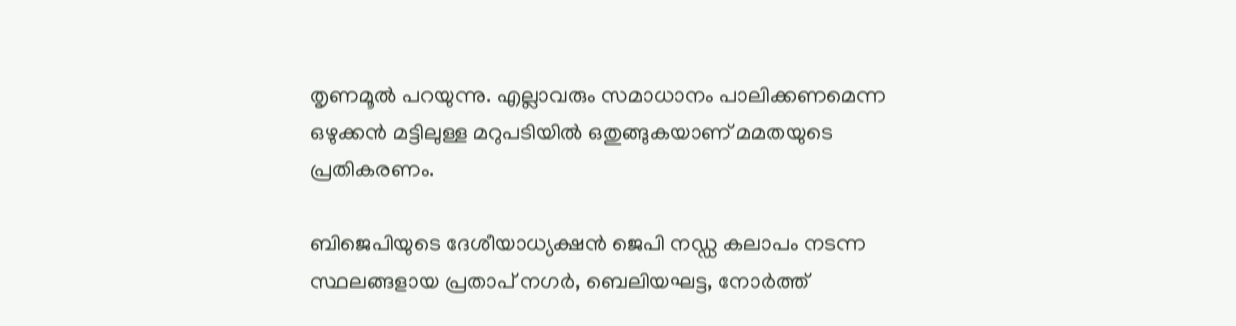തൃണമൂല്‍ പറയുന്നു. എല്ലാവരും സമാധാനം പാലിക്കണമെന്ന ഒഴുക്കന്‍ മട്ടിലുള്ള മറുപടിയില്‍ ഒതുങ്ങുകയാണ് മമതയുടെ പ്രതികരണം.

ബിജെപിയുടെ ദേശീയാധ്യക്ഷന്‍ ജെപി ന‍ഡ്ഡ കലാപം നടന്ന സ്ഥലങ്ങളായ പ്രതാപ് നഗര്‍, ബെലിയഘട്ട, നോര്‍ത്ത്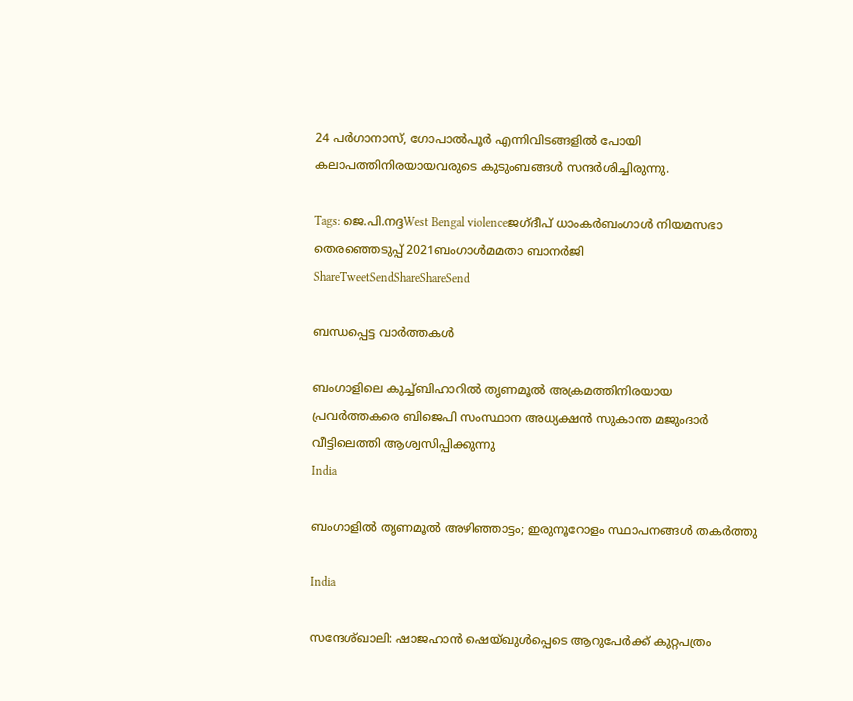24 പര്‍ഗാനാസ്, ഗോപാല്‍പൂര്‍ എന്നിവിടങ്ങളില്‍ പോയി കലാപത്തിനിരയായവരുടെ കുടുംബങ്ങള്‍ സന്ദര്‍ശിച്ചിരുന്നു.

Tags: ജെ.പി.നദ്ദWest Bengal violenceജഗ്ദീപ് ധാംകര്‍ബംഗാള്‍ നിയമസഭാ തെരഞ്ഞെടുപ്പ് 2021ബംഗാള്‍മമതാ ബാനര്‍ജി
ShareTweetSendShareShareSend

ബന്ധപ്പെട്ട വാര്‍ത്തകള്‍

ബംഗാളിലെ കുച്ച്ബിഹാറില്‍ തൃണമൂല്‍ അക്രമത്തിനിരയായ പ്രവര്‍ത്തകരെ ബിജെപി സംസ്ഥാന അധ്യക്ഷന്‍ സുകാന്ത മജുംദാര്‍ വീട്ടിലെത്തി ആശ്വസിപ്പിക്കുന്നു
India

ബംഗാളില്‍ തൃണമൂല്‍ അഴിഞ്ഞാട്ടം; ഇരുനൂറോളം സ്ഥാപനങ്ങള്‍ തകര്‍ത്തു

India

സന്ദേശ്ഖാലി: ഷാജഹാന്‍ ഷെയ്ഖുള്‍പ്പെടെ ആറുപേര്‍ക്ക് കുറ്റപത്രം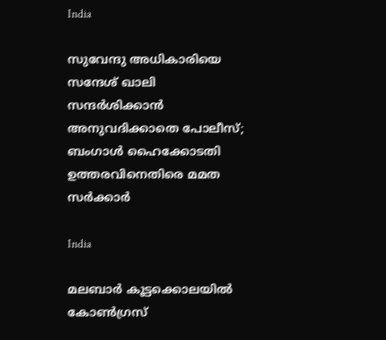India

സുവേന്ദു അധികാരിയെ സന്ദേശ് ഖാലി സന്ദര്‍ശിക്കാന്‍ അനുവദിക്കാതെ പോലീസ്; ബംഗാള്‍ ഹൈക്കോടതി ഉത്തരവിനെതിരെ മമത സര്‍ക്കാര്‍

India

മലബാര്‍ കൂട്ടക്കൊലയില്‍ കോണ്‍ഗ്രസ്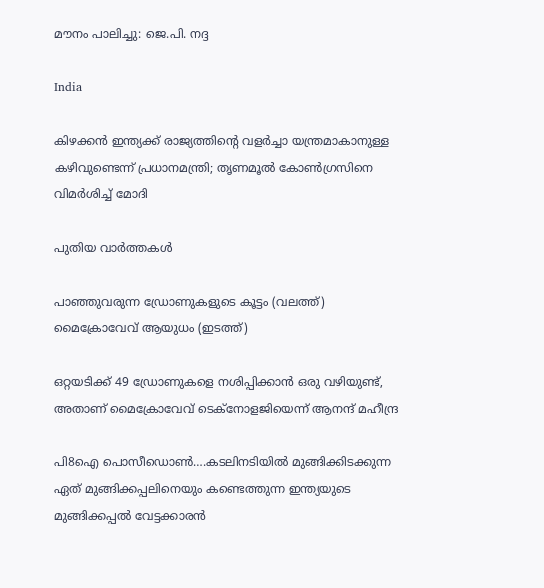മൗനം പാലിച്ചു: ജെ.പി. നദ്ദ

India

കിഴക്കന്‍ ഇന്ത്യക്ക് രാജ്യത്തിന്റെ വളര്‍ച്ചാ യന്ത്രമാകാനുള്ള കഴിവുണ്ടെന്ന് പ്രധാനമന്ത്രി; തൃണമൂല്‍ കോണ്‍ഗ്രസിനെ വിമര്‍ശിച്ച് മോദി

പുതിയ വാര്‍ത്തകള്‍

പാഞ്ഞുവരുന്ന ഡ്രോണുകളുടെ കൂട്ടം (വലത്ത്) മൈക്രോവേവ് ആയുധം (ഇടത്ത്)

ഒറ്റയടിക്ക് 49 ഡ്രോണുകളെ നശിപ്പിക്കാന്‍ ഒരു വഴിയുണ്ട്, അതാണ് മൈക്രോവേവ് ടെക്നോളജിയെന്ന് ആനന്ദ് മഹീന്ദ്ര

പി8ഐ പൊസീഡൊണ്‍….കടലിനടിയില്‍ മുങ്ങിക്കിടക്കുന്ന ഏത് മുങ്ങിക്കപ്പലിനെയും കണ്ടെത്തുന്ന ഇന്ത്യയുടെ മുങ്ങിക്കപ്പല്‍ വേട്ടക്കാരന്‍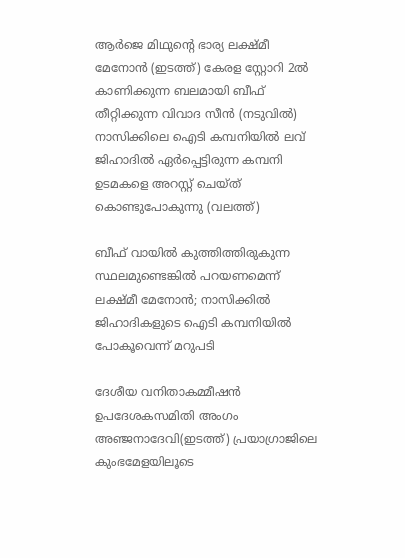ആര്‍ജെ മിഥുന്‍റെ ഭാര്യ ലക്ഷ്മീ മേനോന്‍ (ഇടത്ത്) കേരള സ്റ്റോറി 2ല്‍ കാണിക്കുന്ന ബലമായി ബീഫ് തീറ്റിക്കുന്ന വിവാദ സീന്‍ (നടുവില്‍) നാസിക്കിലെ ഐടി കമ്പനിയില്‍ ലവ് ജിഹാദില്‍ ഏര്‍പ്പെട്ടിരുന്ന കമ്പനി ഉടമകളെ അറസ്റ്റ് ചെയ്ത് കൊണ്ടുപോകുന്നു (വലത്ത്)

ബീഫ് വായില്‍ കുത്തിത്തിരുകുന്ന സ്ഥലമുണ്ടെങ്കില്‍ പറയണമെന്ന് ലക്ഷ്മീ മേനോന്‍; നാസിക്കില്‍ ജിഹാദികളുടെ ഐടി കമ്പനിയില്‍ പോകൂവെന്ന് മറുപടി

ദേശീയ വനിതാകമ്മീഷന്‍ ഉപദേശകസമിതി അംഗം അഞ്ജനാദേവി(ഇടത്ത്) പ്രയാഗ്രാജിലെ കുംഭമേളയിലൂടെ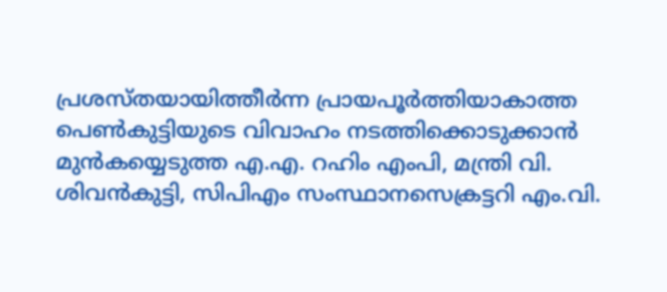പ്രശസ്തയായിത്തീര്‍ന്ന പ്രായപൂര്‍ത്തിയാകാത്ത പെണ്‍കുട്ടിയുടെ വിവാഹം നടത്തിക്കൊടുക്കാന്‍ മുന്‍കയ്യെടുത്ത എ.എ. റഹിം എംപി, മന്ത്രി വി. ശിവന്‍കുട്ടി, സിപിഎം സംസ്ഥാനസെക്രട്ടറി എം.വി.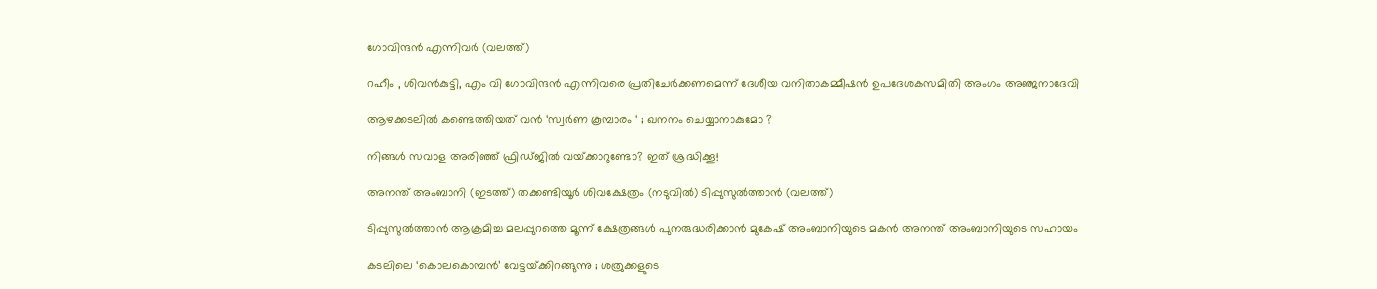ഗോവിന്ദന്‍ എന്നിവര്‍ (വലത്ത്)

റഹീം , ശിവൻകുട്ടി, എം വി ഗോവിന്ദൻ എന്നിവരെ പ്രതിചേര്‍ക്കണമെന്ന് ദേശീയ വനിതാകമ്മീഷന്‍ ഉപദേശകസമിതി അംഗം അഞ്ജനാദേവി

ആഴക്കടലിൽ കണ്ടെത്തിയത് വൻ ‘സ്വർണ കൂമ്പാരം ‘ ; ഖനനം ചെയ്യാനാകുമോ ?

നിങ്ങൾ സവാള അരിഞ്ഞ് ഫ്രിഡ്ജില്‍‌‍ വയ്‌ക്കാറുണ്ടോ? ഇത് ശ്രദ്ധിക്കൂ!

അനന്ത് അംബാനി (ഇടത്ത്) തക്കണ്ടിയൂര്‍ ശിവക്ഷേത്രം (നടുവില്‍) ടിപ്പുസുല്‍ത്താന്‍ (വലത്ത്)

ടിപ്പുസുല്‍ത്താന്‍ ആക്രമിച്ച മലപ്പുറത്തെ മൂന്ന് ക്ഷേത്രങ്ങള്‍ പുനരുദ്ധരിക്കാന്‍ മുകേഷ് അംബാനിയുടെ മകന്‍ അനന്ത് അംബാനിയുടെ സഹായം

കടലിലെ ‘കൊലകൊമ്പൻ’ വേട്ടയ്‌ക്കിറങ്ങുന്നു ; ശത്രുക്കളുടെ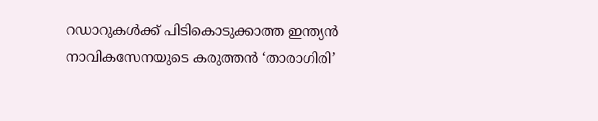റഡാറുകൾക്ക് പിടികൊടുക്കാത്ത ഇന്ത്യൻ നാവികസേനയുടെ കരുത്തൻ ‘താരാഗിരി’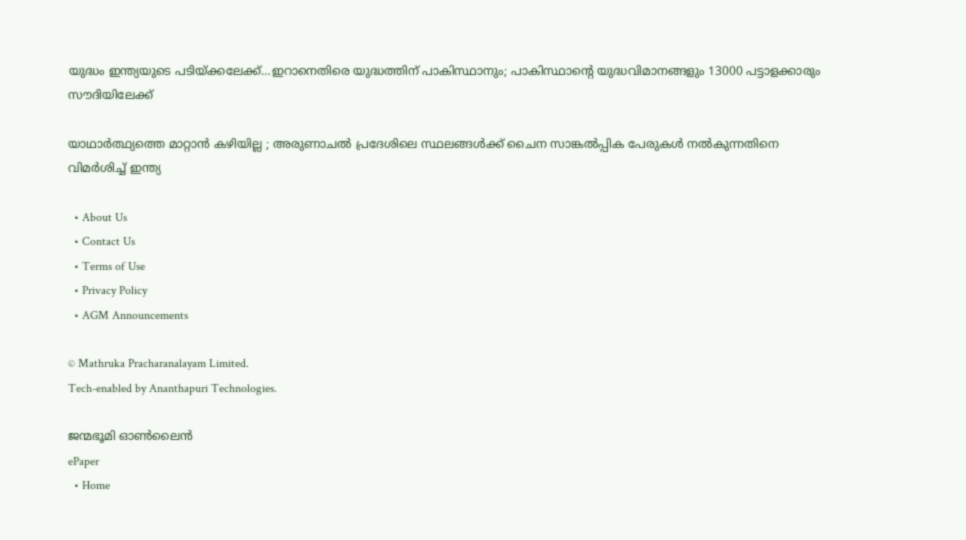യുദ്ധം ഇന്ത്യയുടെ പടിയ്‌ക്കലേക്ക്…ഇറാനെതിരെ യുദ്ധത്തിന് പാകിസ്ഥാനും; പാകിസ്ഥാന്റെ യുദ്ധവിമാനങ്ങളും 13000 പട്ടാളക്കാരും സൗദിയിലേക്ക്

യാഥാർത്ഥ്യത്തെ മാറ്റാൻ കഴിയില്ല ; അരുണാചൽ പ്രദേശിലെ സ്ഥലങ്ങൾക്ക് ചൈന സാങ്കൽപ്പിക പേരുകൾ നൽകുന്നതിനെ വിമർശിച്ച് ഇന്ത്യ

  • About Us
  • Contact Us
  • Terms of Use
  • Privacy Policy
  • AGM Announcements

© Mathruka Pracharanalayam Limited.
Tech-enabled by Ananthapuri Technologies.

ജന്മഭൂമി ഓണ്‍ലൈന്‍
ePaper
  • Home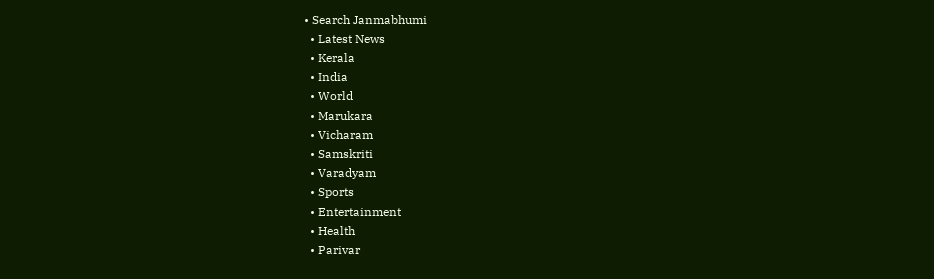• Search Janmabhumi
  • Latest News
  • Kerala
  • India
  • World
  • Marukara
  • Vicharam
  • Samskriti
  • Varadyam
  • Sports
  • Entertainment
  • Health
  • Parivar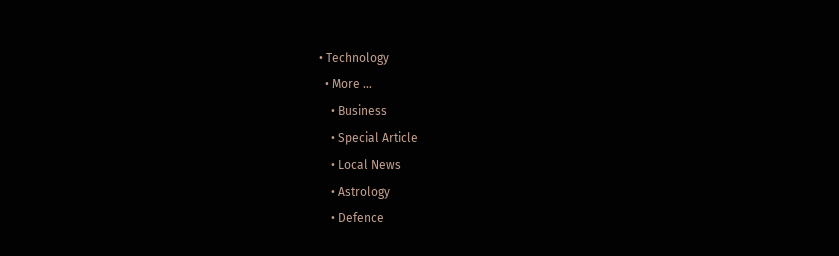• Technology
  • More …
    • Business
    • Special Article
    • Local News
    • Astrology
    • Defence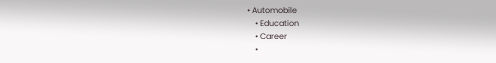• Automobile
    • Education
    • Career
    •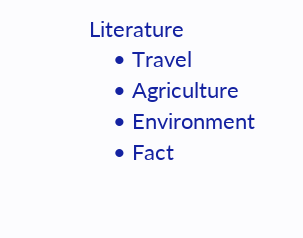Literature
    • Travel
    • Agriculture
    • Environment
    • Fact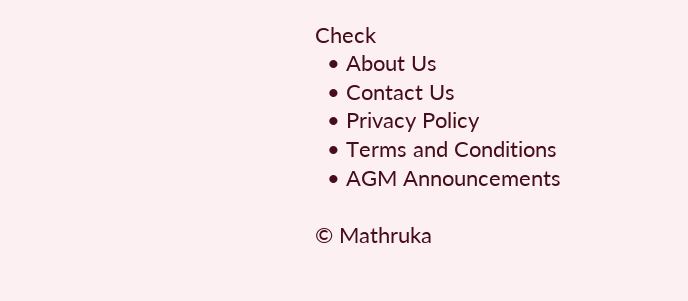Check
  • About Us
  • Contact Us
  • Privacy Policy
  • Terms and Conditions
  • AGM Announcements

© Mathruka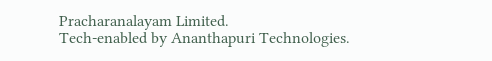Pracharanalayam Limited.
Tech-enabled by Ananthapuri Technologies.